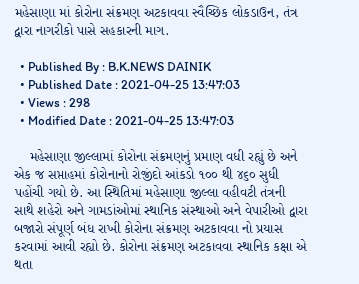મહેસાણા માં કોરોના સંક્રમણ અટકાવવા સ્વૈચ્છિક લોકડાઉન, તંત્ર દ્વારા નાગરીકો પાસે સહકારની માગ.

  • Published By : B.K.NEWS DAINIK
  • Published Date : 2021-04-25 13:47:03
  • Views : 298
  • Modified Date : 2021-04-25 13:47:03

    મહેસાણા જીલ્લામાં કોરોના સંક્રમણનું પ્રમાણ વધી રહ્યું છે અને એક જ સપ્તાહમાં કોરોનાનો રોજીંદો આંકડો ૧૦૦ થી ૪૬૦ સુધી પહોંચી ગયો છે. આ સ્થિતિમાં મહેસાણા જીલ્લા વહીવટી તંત્રની સાથે શહેરો અને ગામડાંઓમાં સ્થાનિક સંસ્થાઓ અને વેપારીઓ દ્વારા બજારો સંપૂર્ણ બંધ રાખી કોરોના સંક્રમણ અટકાવવા નો પ્રયાસ કરવામાં આવી રહ્યો છે. કોરોના સંક્રમણ અટકાવવા સ્થાનિક કક્ષા એ થતા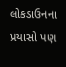લોકડાઉનના પ્રયાસો પણ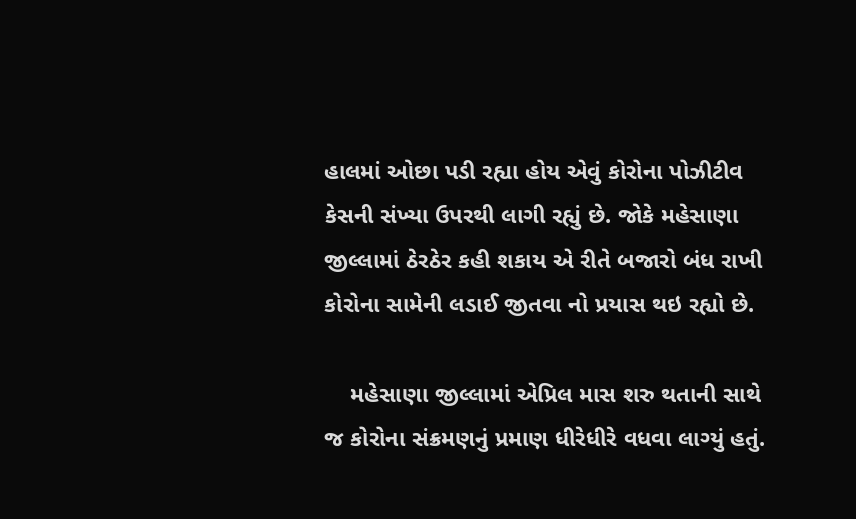હાલમાં ઓછા પડી રહ્યા હોય એવું કોરોના પોઝીટીવ કેસની સંખ્યા ઉપરથી લાગી રહ્યું છે. જોકે મહેસાણા જીલ્લામાં ઠેરઠેર કહી શકાય એ રીતે બજારો બંધ રાખી કોરોના સામેની લડાઈ જીતવા નો પ્રયાસ થઇ રહ્યો છે.

    મહેસાણા જીલ્લામાં એપ્રિલ માસ શરુ થતાની સાથે જ કોરોના સંક્રમણનું પ્રમાણ ધીરેધીરે વધવા લાગ્યું હતું.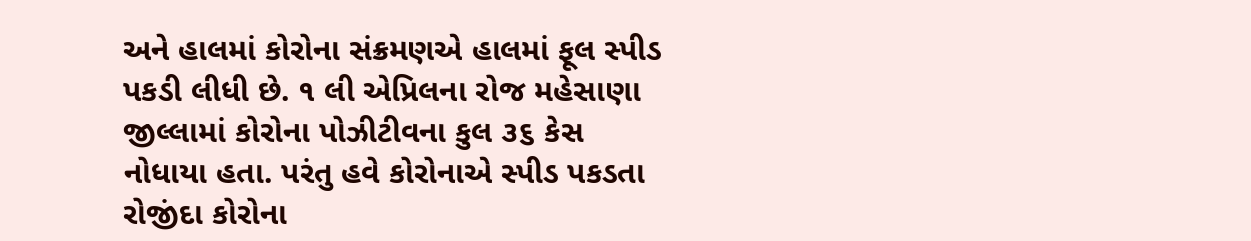અને હાલમાં કોરોના સંક્રમણએ હાલમાં ફૂલ સ્પીડ પકડી લીધી છે. ૧ લી એપ્રિલના રોજ મહેસાણા જીલ્લામાં કોરોના પોઝીટીવના કુલ ૩૬ કેસ નોધાયા હતા. પરંતુ હવે કોરોનાએ સ્પીડ પકડતા રોજીંદા કોરોના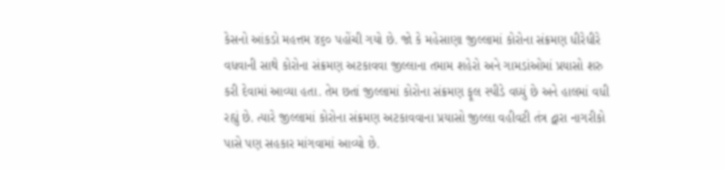કેસનો આંકડો મહત્તમ ૪૬૦ પહોંચી ગયો છે. જો કે મહેસાણા જીલ્લામાં કોરોના સંક્રમણ ધીરેધીરે વધવાની સાથે કોરોના સંક્રમણ અટકાવવા જીલ્લાના તમામ શહેરો અને ગામડાંઓમાં પ્રયાસો શરુ કરી દેવામાં આવ્યા હતા. તેમ છતાં જીલ્લામાં કોરોના સંક્રમણ ફૂલ સ્પીડે વધ્યું છે અને હાલમાં વધી રહ્યું છે. ત્યારે જીલ્લામાં કોરોના સંક્રમણ અટકાવવાના પ્રયાસો જીલ્લા વહીવટી તંત્ર દ્વારા નાગરીકો પાસે પણ સહકાર માંગવામાં આવ્યો છે.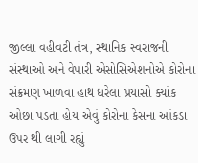જીલ્લા વહીવટી તંત્ર, સ્થાનિક સ્વરાજની સંસ્થાઓ અને વેપારી એસોસિએશનોએ કોરોના સંક્રમણ ખાળવા હાથ ધરેલા પ્રયાસો ક્યાંક ઓછા પડતા હોય એવું કોરોના કેસના આંકડા ઉપર થી લાગી રહ્યું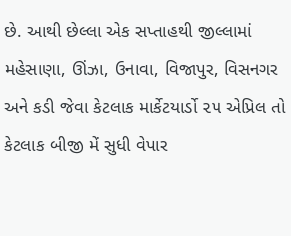છે. આથી છેલ્લા એક સપ્તાહથી જીલ્લામાં મહેસાણા, ઊંઝા, ઉનાવા, વિજાપુર, વિસનગર અને કડી જેવા કેટલાક માર્કેટયાર્ડો ૨૫ એપ્રિલ તો કેટલાક બીજી મેં સુધી વેપાર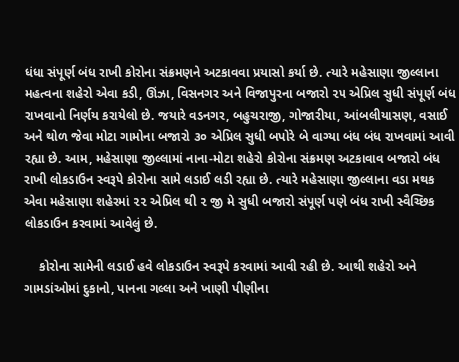ધંધા સંપૂર્ણ બંધ રાખી કોરોના સંક્રમણને અટકાવવા પ્રયાસો કર્યા છે. ત્યારે મહેસાણા જીલ્લાના મહત્વના શહેરો એવા કડી, ઊંઝા, વિસનગર અને વિજાપુરના બજારો ૨૫ એપ્રિલ સુધી સંપૂર્ણ બંધ રાખવાનો નિર્ણય કરાયેલો છે. જયારે વડનગર, બહુચરાજી, ગોજારીયા, આંબલીયાસણ, વસાઈ અને થોળ જેવા મોટા ગામોના બજારો ૩૦ એપ્રિલ સુધી બપોરે બે વાગ્યા બંધ બંધ રાખવામાં આવી રહ્યા છે. આમ, મહેસાણા જીલ્લામાં નાના-મોટા શહેરો કોરોના સંક્રમણ અટકાવાવ બજારો બંધ રાખી લોકડાઉન સ્વરૂપે કોરોના સામે લડાઈ લડી રહ્યા છે. ત્યારે મહેસાણા જીલ્લાના વડા મથક એવા મહેસાણા શહેરમાં ૨૨ એપ્રિલ થી ૨ જી મે સુધી બજારો સંપૂર્ણ પણે બંધ રાખી સ્વૈચ્છિક લોકડાઉન કરવામાં આવેલું છે.

    કોરોના સામેની લડાઈ હવે લોકડાઉન સ્વરૂપે કરવામાં આવી રહી છે. આથી શહેરો અને ગામડાંઓમાં દુકાનો, પાનના ગલ્લા અને ખાણી પીણીના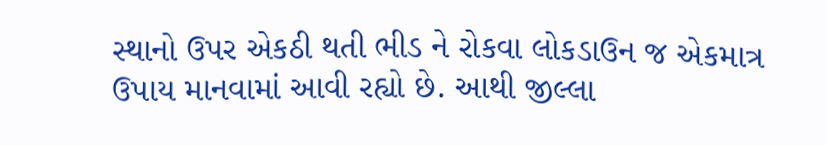સ્થાનો ઉપર એકઠી થતી ભીડ ને રોકવા લોકડાઉન જ એકમાત્ર ઉપાય માનવામાં આવી રહ્યો છે. આથી જીલ્લા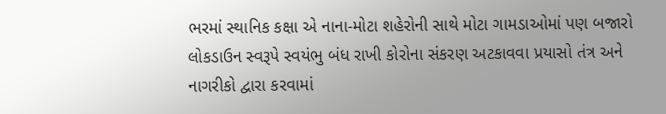ભરમાં સ્થાનિક કક્ષા એ નાના-મોટા શહેરોની સાથે મોટા ગામડાઓમાં પણ બજારો લોકડાઉન સ્વરૂપે સ્વયંભુ બંધ રાખી કોરોના સંકરણ અટકાવવા પ્રયાસો તંત્ર અને નાગરીકો દ્વારા કરવામાં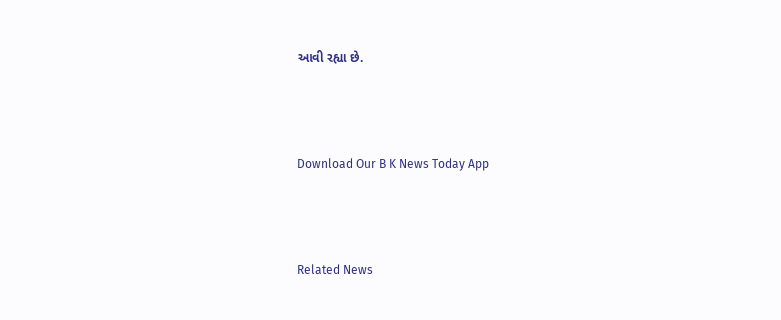આવી રહ્યા છે.



Download Our B K News Today App



Related News